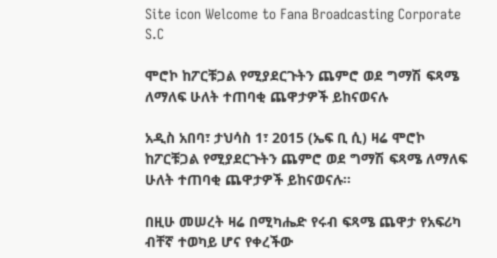Site icon Welcome to Fana Broadcasting Corporate S.C

ሞሮኮ ከፖርቹጋል የሚያደርጉትን ጨምሮ ወደ ግማሽ ፍጻሜ ለማለፍ ሁለት ተጠባቂ ጨዋታዎች ይከናወናሉ

አዲስ አበባ፣ ታህሳስ 1፣ 2015 (ኤፍ ቢ ሲ) ዛሬ ሞሮኮ ከፖርቹጋል የሚያደርጉትን ጨምሮ ወደ ግማሽ ፍጻሜ ለማለፍ ሁለት ተጠባቂ ጨዋታዎች ይከናወናሉ፡፡

በዚሁ መሠረት ዛሬ በሚካሔድ የሩብ ፍጻሜ ጨዋታ የአፍሪካ ብቸኛ ተወካይ ሆና የቀረችው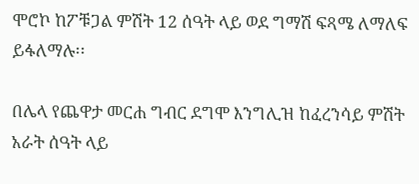ሞሮኮ ከፖቹጋል ምሽት 12 ሰዓት ላይ ወደ ግማሽ ፍጻሜ ለማለፍ ይፋለማሉ፡፡

በሌላ የጨዋታ መርሐ ግብር ደግሞ እንግሊዝ ከፈረንሳይ ምሽት አራት ሰዓት ላይ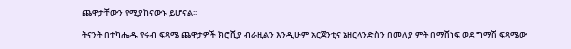ጨዋታቸውን የሚያከናውኑ ይሆናል፡፡

ትናንት በተካሔዱ የሩብ ፍጻሜ ጨዋታዎች ክሮሺያ ብራዚልን እንዲሁም አርጀንቲና ኔዘርላንድስን በመለያ ምት በማሸነፍ ወደ ግማሽ ፍጻሜው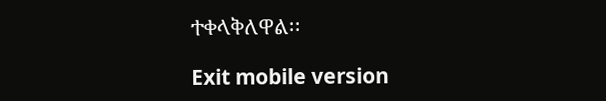ተቀላቅለዋል፡፡

Exit mobile version